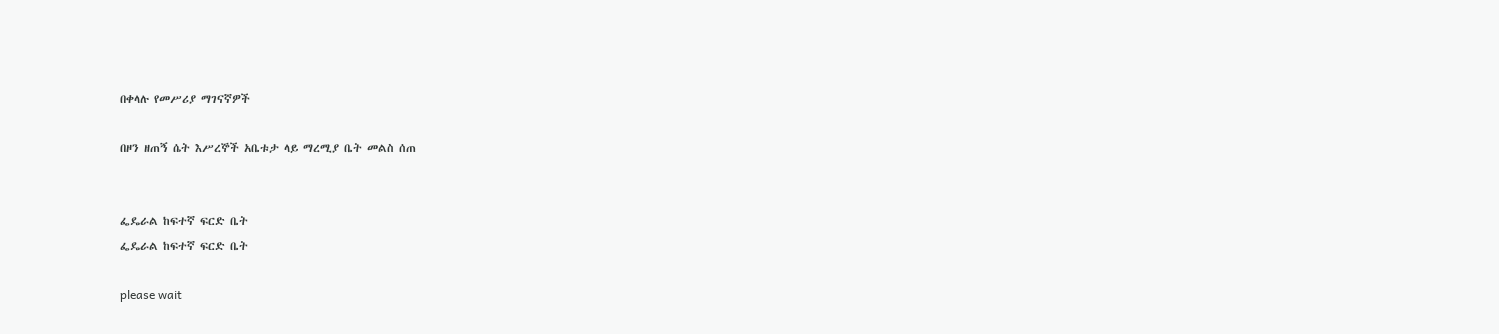በቀላሉ የመሥሪያ ማገናኛዎች

በዞን ዘጠኝ ሴት እሥረኞች አቤቱታ ላይ ማረሚያ ቤት መልስ ሰጠ


ፌዴራል ከፍተኛ ፍርድ ቤት
ፌዴራል ከፍተኛ ፍርድ ቤት

please wait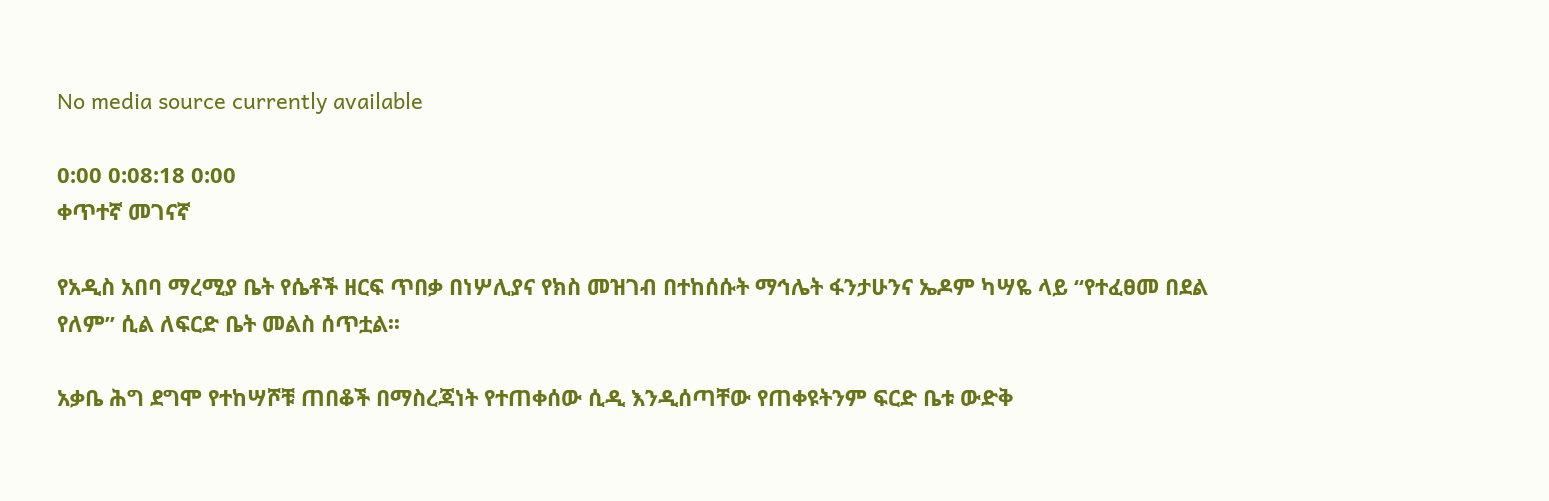No media source currently available

0:00 0:08:18 0:00
ቀጥተኛ መገናኛ

የአዲስ አበባ ማረሚያ ቤት የሴቶች ዘርፍ ጥበቃ በነሦሊያና የክስ መዝገብ በተከሰሱት ማኅሌት ፋንታሁንና ኤዶም ካሣዬ ላይ “የተፈፀመ በደል የለም” ሲል ለፍርድ ቤት መልስ ሰጥቷል፡፡

አቃቤ ሕግ ደግሞ የተከሣሾቹ ጠበቆች በማስረጃነት የተጠቀሰው ሲዲ እንዲሰጣቸው የጠቀዩትንም ፍርድ ቤቱ ውድቅ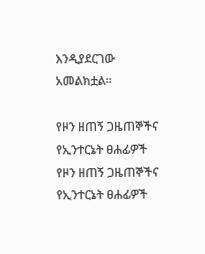እንዲያደርገው አመልክቷል፡፡

የዞን ዘጠኝ ጋዜጠኞችና የኢንተርኔት ፀሐፊዎች
የዞን ዘጠኝ ጋዜጠኞችና የኢንተርኔት ፀሐፊዎች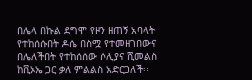በሌላ በኩል ደግሞ የዞን ዘጠኝ አባላት የተከሰሱበት ዶሴ በስሟ የተመዘገበውና በሌለችበት የተከሰሰው ሶሊያና ሺመልስ ከቪኦኤ ጋር ቃለ ምልልስ አድርጋለች፡፡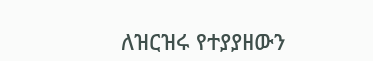ለዝርዝሩ የተያያዘውን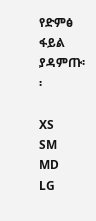የድምፅ ፋይል ያዳምጡ፡፡

XS
SM
MD
LG